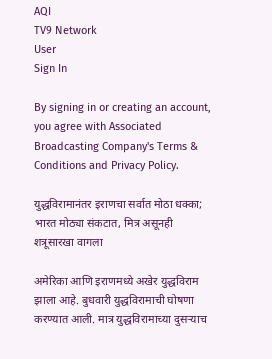AQI
TV9 Network
User
Sign In

By signing in or creating an account, you agree with Associated Broadcasting Company's Terms & Conditions and Privacy Policy.

युद्धविरामानंतर इराणचा सर्वात मोठा धक्का; भारत मोठ्या संकटात, मित्र असूनही शत्रूसारखा वागला

अमेरिका आणि इराणमध्ये अखेर युद्धविराम झाला आहे. बुधवारी युद्धविरामाची घोषणा करण्यात आली. मात्र युद्धविरामाच्या दुसऱ्याच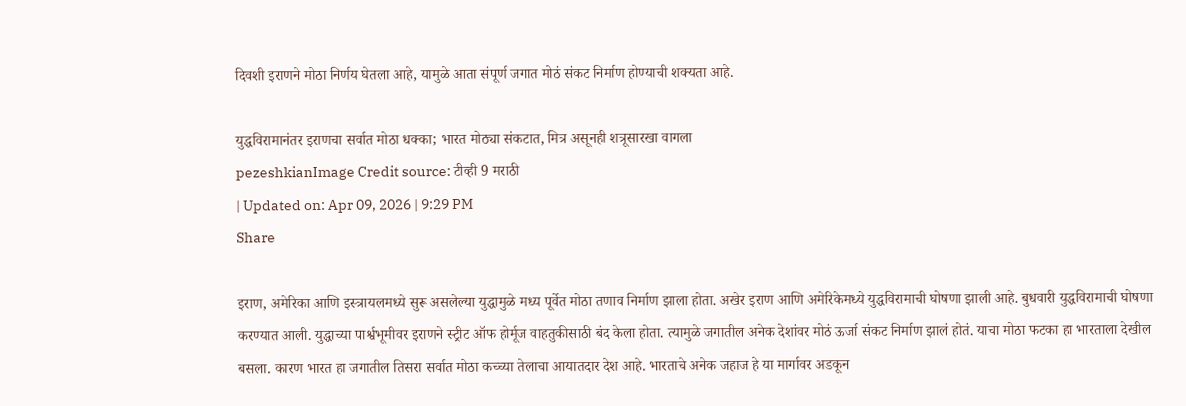दिवशी इराणने मोठा निर्णय घेतला आहे, यामुळे आता संपूर्ण जगात मोठं संकट निर्माण होण्याची शक्यता आहे.

युद्धविरामानंतर इराणचा सर्वात मोठा धक्का; भारत मोठ्या संकटात, मित्र असूनही शत्रूसारखा वागला
pezeshkianImage Credit source: टीव्ही 9 मराठी
| Updated on: Apr 09, 2026 | 9:29 PM
Share

इराण, अमेरिका आणि इस्त्रायलमध्ये सुरू असलेल्या युद्धामुळे मध्य पूर्वेत मोठा तणाव निर्माण झाला होता. अखेर इराण आणि अमेरिकेमध्ये युद्धविरामाची घोषणा झाली आहे. बुधवारी युद्धविरामाची घोषणा करण्यात आली. युद्धाच्या पार्श्वभूमीवर इराणने स्ट्रीट ऑफ होर्मूज वाहतुकीसाठी बंद केला होता. त्यामुळे जगातील अनेक देशांवर मोठं ऊर्जा संकट निर्माण झालं होतं. याचा मोठा फटका हा भारताला देखील बसला. कारण भारत हा जगातील तिसरा सर्वात मोठा कच्च्या तेलाचा आयातदार देश आहे. भारताचे अनेक जहाज हे या मार्गावर अडकून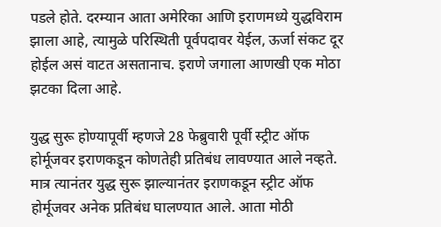पडले होते. दरम्यान आता अमेरिका आणि इराणमध्ये युद्धविराम झाला आहे, त्यामुळे परिस्थिती पूर्वपदावर येईल, ऊर्जा संकट दूर होईल असं वाटत असतानाच. इराणे जगाला आणखी एक मोठा झटका दिला आहे.

युद्ध सुरू होण्यापूर्वी म्हणजे 28 फेब्रुवारी पूर्वी स्ट्रीट ऑफ होर्मूजवर इराणकडून कोणतेही प्रतिबंध लावण्यात आले नव्हते. मात्र त्यानंतर युद्ध सुरू झाल्यानंतर इराणकडून स्ट्रीट ऑफ होर्मूजवर अनेक प्रतिबंध घालण्यात आले. आता मोठी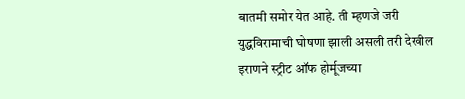बातमी समोर येत आहे. ती म्हणजे जरी युद्धविरामाची घोषणा झाली असली तरी देखील इराणने स्ट्रीट ऑफ होर्मूजच्या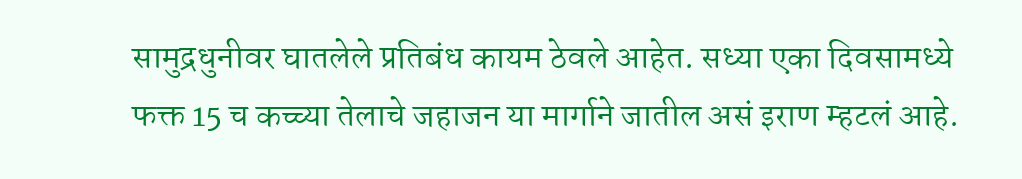सामुद्रधुनीवर घातलेले प्रतिबंध कायम ठेवले आहेत. सध्या एका दिवसामध्ये फक्त 15 च कच्च्या तेलाचे जहाजन या मार्गाने जातील असं इराण म्हटलं आहे.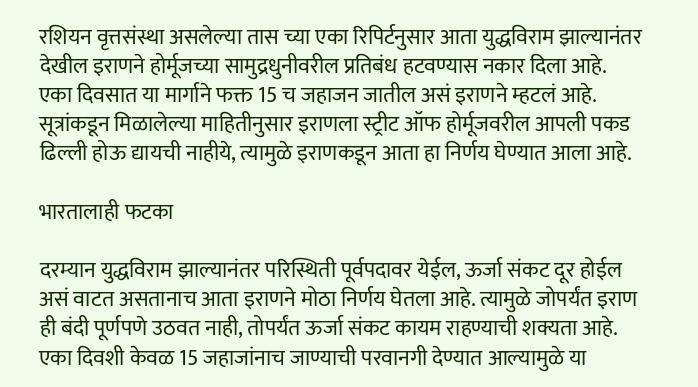रशियन वृत्तसंस्था असलेल्या तास च्या एका रिपिर्टनुसार आता युद्धविराम झाल्यानंतर देखील इराणने होर्मूजच्या सामुद्रधुनीवरील प्रतिबंध हटवण्यास नकार दिला आहे. एका दिवसात या मार्गाने फक्त 15 च जहाजन जातील असं इराणने म्हटलं आहे. सूत्रांकडून मिळालेल्या माहितीनुसार इराणला स्ट्रीट ऑफ होर्मूजवरील आपली पकड ढिल्ली होऊ द्यायची नाहीये, त्यामुळे इराणकडून आता हा निर्णय घेण्यात आला आहे.

भारतालाही फटका

दरम्यान युद्धविराम झाल्यानंतर परिस्थिती पूर्वपदावर येईल, ऊर्जा संकट दूर होईल असं वाटत असतानाच आता इराणने मोठा निर्णय घेतला आहे. त्यामुळे जोपर्यंत इराण ही बंदी पूर्णपणे उठवत नाही, तोपर्यंत ऊर्जा संकट कायम राहण्याची शक्यता आहे. एका दिवशी केवळ 15 जहाजांनाच जाण्याची परवानगी देण्यात आल्यामुळे या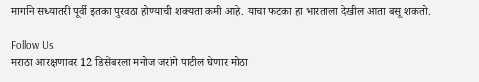मार्गाने सध्यातरी पूर्वी इतका पुरवठा होण्याची शक्यता कमी आहे. याचा फटका हा भारताला देखील आता बसू शकतो.

Follow Us
मराठा आरक्षणावर 12 डिसेंबरला मनोज जरांगे पाटील घेणार मोठा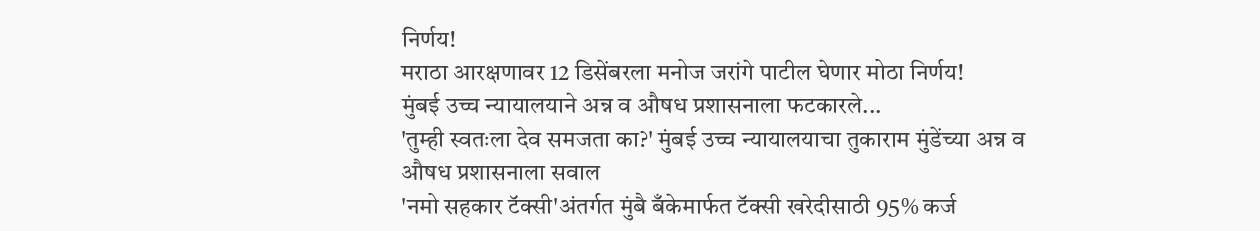निर्णय!
मराठा आरक्षणावर 12 डिसेंबरला मनोज जरांगे पाटील घेणार मोठा निर्णय!
मुंबई उच्च न्यायालयाने अन्न व औषध प्रशासनाला फटकारले...
'तुम्ही स्वतःला देव समजता का?' मुंबई उच्च न्यायालयाचा तुकाराम मुंडेंच्या अन्न व औषध प्रशासनाला सवाल
'नमो सहकार टॅक्सी'अंतर्गत मुंबै बँकेमार्फत टॅक्सी खरेदीसाठी 95% कर्ज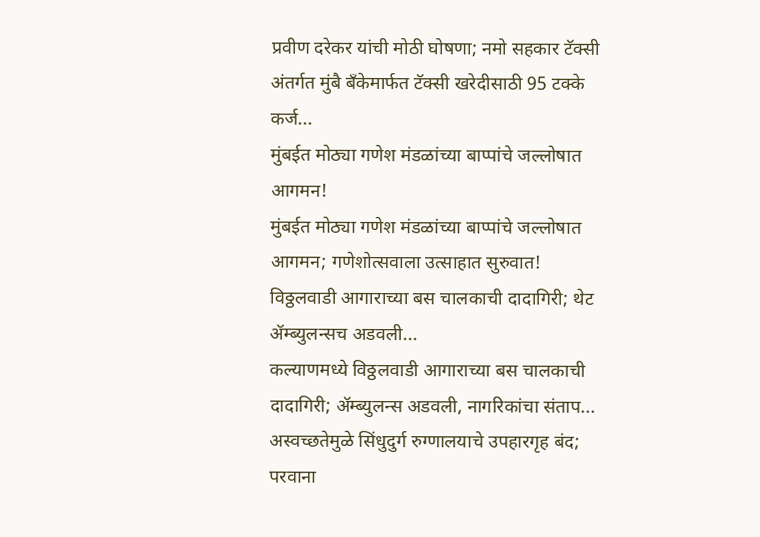प्रवीण दरेकर यांची मोठी घोषणा; नमो सहकार टॅक्सी अंतर्गत मुंबै बँकेमार्फत टॅक्सी खरेदीसाठी 95 टक्के कर्ज...
मुंबईत मोठ्या गणेश मंडळांच्या बाप्पांचे जल्लोषात आगमन!
मुंबईत मोठ्या गणेश मंडळांच्या बाप्पांचे जल्लोषात आगमन; गणेशोत्सवाला उत्साहात सुरुवात!
विठ्ठलवाडी आगाराच्या बस चालकाची दादागिरी; थेट ॲम्ब्युलन्सच अडवली...
कल्याणमध्ये विठ्ठलवाडी आगाराच्या बस चालकाची दादागिरी; ॲम्ब्युलन्स अडवली, नागरिकांचा संताप...
अस्वच्छतेमुळे सिंधुदुर्ग रुग्णालयाचे उपहारगृह बंद; परवाना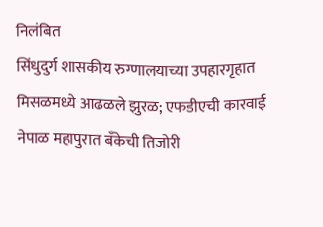निलंबित
सिंधुदुर्ग शासकीय रुग्णालयाच्या उपहारगृहात मिसळमध्ये आढळले झुरळ; एफडीएची कारवाई
नेपाळ महापुरात बँकेची तिजोरी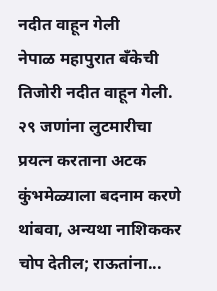नदीत वाहून गेली
नेपाळ महापुरात बँकेची तिजोरी नदीत वाहून गेली. २९ जणांना लुटमारीचा प्रयत्न करताना अटक
कुंभमेळ्याला बदनाम करणे थांबवा, अन्यथा नाशिककर चोप देतील; राऊतांना...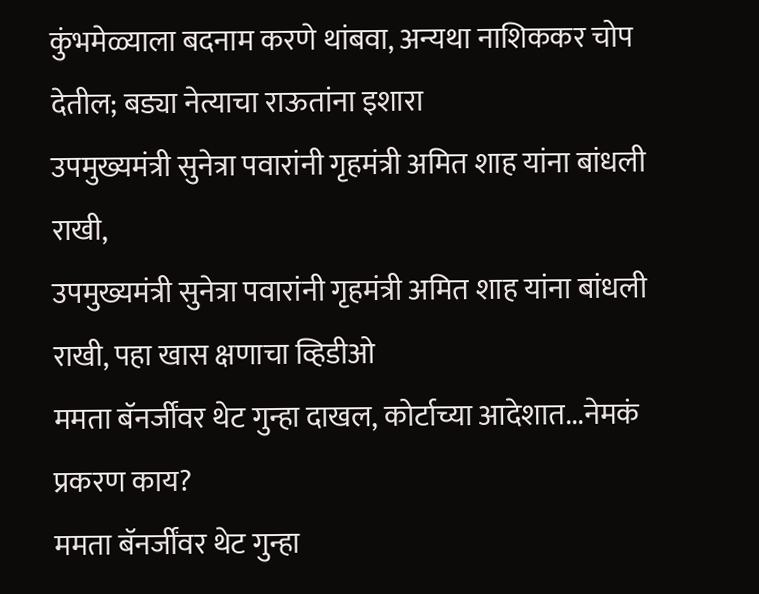कुंभमेळ्याला बदनाम करणे थांबवा, अन्यथा नाशिककर चोप देतील; बड्या नेत्याचा राऊतांना इशारा
उपमुख्यमंत्री सुनेत्रा पवारांनी गृहमंत्री अमित शाह यांना बांधली राखी,
उपमुख्यमंत्री सुनेत्रा पवारांनी गृहमंत्री अमित शाह यांना बांधली राखी, पहा खास क्षणाचा व्हिडीओ
ममता बॅनर्जींवर थेट गुन्हा दाखल, कोर्टाच्या आदेशात...नेमकं प्रकरण काय?
ममता बॅनर्जींवर थेट गुन्हा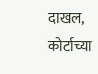दाखल, कोर्टाच्या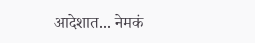आदेशात... नेमकं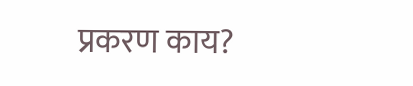प्रकरण काय?